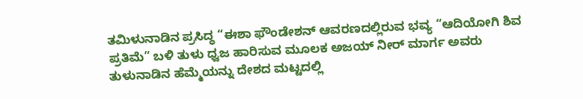ತಮಿಳುನಾಡಿನ ಪ್ರಸಿದ್ಧ “ಈಶಾ ಫೌಂಡೇಶನ್ ಆವರಣದಲ್ಲಿರುವ ಭವ್ಯ “ಆದಿಯೋಗಿ ಶಿವ ಪ್ರತಿಮೆ” ಬಳಿ ತುಳು ಧ್ವಜ ಹಾರಿಸುವ ಮೂಲಕ ಅಜಯ್ ನೀರ್ ಮಾರ್ಗ ಅವರು ತುಳುನಾಡಿನ ಹೆಮ್ಮೆಯನ್ನು ದೇಶದ ಮಟ್ಟದಲ್ಲಿ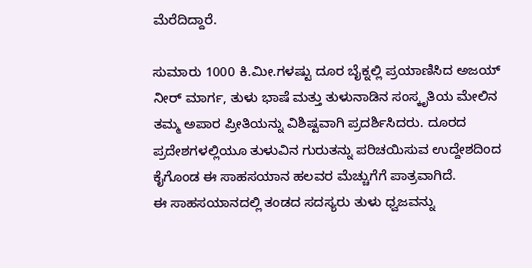ಮೆರೆದಿದ್ದಾರೆ.

ಸುಮಾರು 1000 ಕಿ.ಮೀ.ಗಳಷ್ಟು ದೂರ ಬೈಕ್ನಲ್ಲಿ ಪ್ರಯಾಣಿಸಿದ ಅಜಯ್ ನೀರ್ ಮಾರ್ಗ, ತುಳು ಭಾಷೆ ಮತ್ತು ತುಳುನಾಡಿನ ಸಂಸ್ಕೃತಿಯ ಮೇಲಿನ ತಮ್ಮ ಅಪಾರ ಪ್ರೀತಿಯನ್ನು ವಿಶಿಷ್ಟವಾಗಿ ಪ್ರದರ್ಶಿಸಿದರು. ದೂರದ ಪ್ರದೇಶಗಳಲ್ಲಿಯೂ ತುಳುವಿನ ಗುರುತನ್ನು ಪರಿಚಯಿಸುವ ಉದ್ದೇಶದಿಂದ ಕೈಗೊಂಡ ಈ ಸಾಹಸಯಾನ ಹಲವರ ಮೆಚ್ಚುಗೆಗೆ ಪಾತ್ರವಾಗಿದೆ.
ಈ ಸಾಹಸಯಾನದಲ್ಲಿ ತಂಡದ ಸದಸ್ಯರು ತುಳು ಧ್ವಜವನ್ನು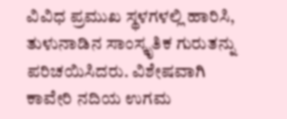ವಿವಿಧ ಪ್ರಮುಖ ಸ್ಥಳಗಳಲ್ಲಿ ಹಾರಿಸಿ, ತುಳುನಾಡಿನ ಸಾಂಸ್ಕೃತಿಕ ಗುರುತನ್ನು ಪರಿಚಯಿಸಿದರು. ವಿಶೇಷವಾಗಿ ಕಾವೇರಿ ನದಿಯ ಉಗಮ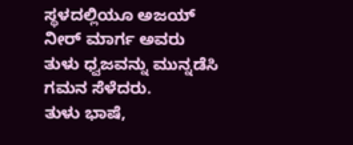ಸ್ಥಳದಲ್ಲಿಯೂ ಅಜಯ್ ನೀರ್ ಮಾರ್ಗ ಅವರು ತುಳು ಧ್ವಜವನ್ನು ಮುನ್ನಡೆಸಿ ಗಮನ ಸೆಳೆದರು.
ತುಳು ಭಾಷೆ,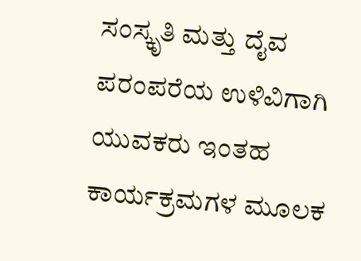ಸಂಸ್ಕೃತಿ ಮತ್ತು ದೈವ ಪರಂಪರೆಯ ಉಳಿವಿಗಾಗಿ ಯುವಕರು ಇಂತಹ ಕಾರ್ಯಕ್ರಮಗಳ ಮೂಲಕ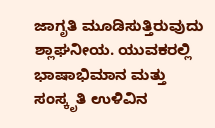ಜಾಗೃತಿ ಮೂಡಿಸುತ್ತಿರುವುದು ಶ್ಲಾಘನೀಯ. ಯುವಕರಲ್ಲಿ ಭಾಷಾಭಿಮಾನ ಮತ್ತು ಸಂಸ್ಕೃತಿ ಉಳಿವಿನ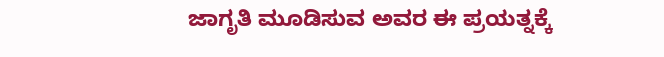ಜಾಗೃತಿ ಮೂಡಿಸುವ ಅವರ ಈ ಪ್ರಯತ್ನಕ್ಕೆ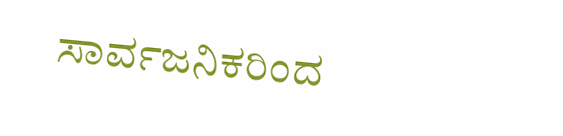ಸಾರ್ವಜನಿಕರಿಂದ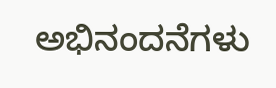ಅಭಿನಂದನೆಗಳು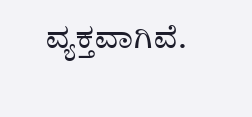ವ್ಯಕ್ತವಾಗಿವೆ.